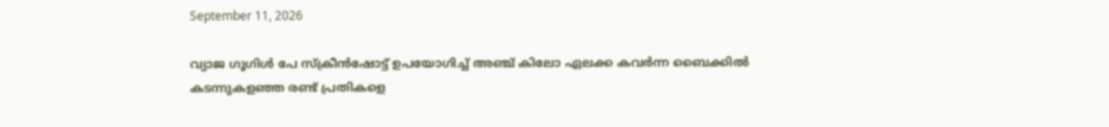September 11, 2026

വ്യാജ ഗൂഗിൾ പേ സ്ക്രീൻഷോട്ട് ഉപയോഗിച്ച് അഞ്ച് കിലോ ഏലക്ക കവർന്ന ബൈക്കിൽ കടന്നുകളഞ്ഞ രണ്ട് പ്രതികളെ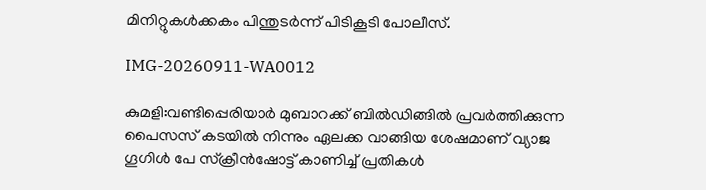മിനിറ്റുകൾക്കകം പിന്തുടർന്ന് പിടികൂടി പോലീസ്.

IMG-20260911-WA0012

കുമളി:വണ്ടിപ്പെരിയാർ മുബാറക്ക് ബിൽഡിങ്ങിൽ പ്രവർത്തിക്കുന്ന പൈസസ് കടയിൽ നിന്നും ഏലക്ക വാങ്ങിയ ശേഷമാണ് വ്യാജ ഗൂഗിൾ പേ സ്ക്രീൻഷോട്ട് കാണിച്ച് പ്രതികൾ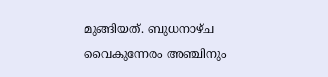മുങ്ങിയത്. ബുധനാഴ്ച വൈകുന്നേരം അഞ്ചിനും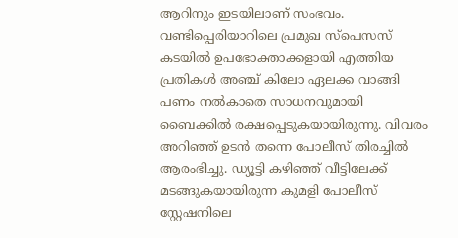ആറിനും ഇടയിലാണ് സംഭവം. വണ്ടിപ്പെരിയാറിലെ പ്രമുഖ സ്പെസസ് കടയിൽ ഉപഭോക്താക്കളായി എത്തിയ പ്രതികൾ അഞ്ച് കിലോ ഏലക്ക വാങ്ങി പണം നൽകാതെ സാധനവുമായി ബൈക്കിൽ രക്ഷപ്പെടുകയായിരുന്നു. വിവരം അറിഞ്ഞ് ഉടൻ തന്നെ പോലീസ് തിരച്ചിൽ ആരംഭിച്ചു. ഡ്യൂട്ടി കഴിഞ്ഞ് വീട്ടിലേക്ക് മടങ്ങുകയായിരുന്ന കുമളി പോലീസ് സ്റ്റേഷനിലെ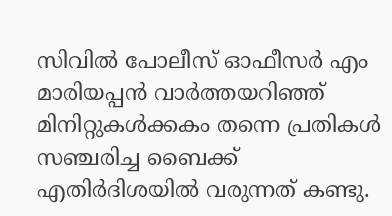സിവിൽ പോലീസ് ഓഫീസർ എം മാരിയപ്പൻ വാർത്തയറിഞ്ഞ് മിനിറ്റുകൾക്കകം തന്നെ പ്രതികൾ സഞ്ചരിച്ച ബൈക്ക് എതിർദിശയിൽ വരുന്നത് കണ്ടു.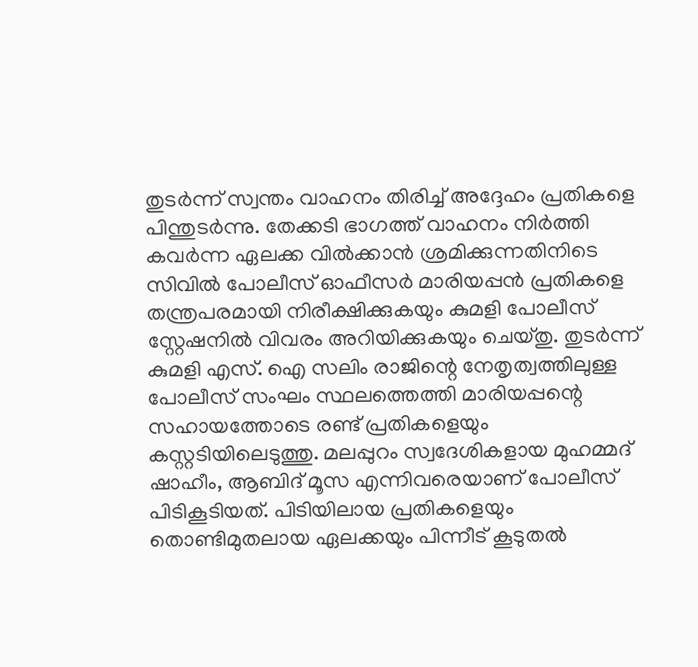തുടർന്ന് സ്വന്തം വാഹനം തിരിച്ച് അദ്ദേഹം പ്രതികളെ പിന്തുടർന്നു. തേക്കടി ഭാഗത്ത് വാഹനം നിർത്തി കവർന്ന ഏലക്ക വിൽക്കാൻ ശ്രമിക്കുന്നതിനിടെ സിവിൽ പോലീസ് ഓഫീസർ മാരിയപ്പൻ പ്രതികളെ തന്ത്രപരമായി നിരീക്ഷിക്കുകയും കുമളി പോലീസ് സ്റ്റേഷനിൽ വിവരം അറിയിക്കുകയും ചെയ്തു. തുടർന്ന് കുമളി എസ്. ഐ സലിം രാജിന്റെ നേതൃത്വത്തിലുള്ള പോലീസ് സംഘം സ്ഥലത്തെത്തി മാരിയപ്പന്റെ സഹായത്തോടെ രണ്ട് പ്രതികളെയും കസ്റ്റടിയിലെടുത്തു. മലപ്പുറം സ്വദേശികളായ മുഹമ്മദ് ഷാഹീം, ആബിദ് മൂസ എന്നിവരെയാണ് പോലീസ് പിടികൂടിയത്. പിടിയിലായ പ്രതികളെയും തൊണ്ടിമുതലായ ഏലക്കയും പിന്നീട് കൂടുതൽ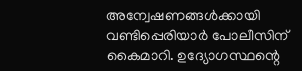അന്വേഷണങ്ങൾക്കായി വണ്ടിപ്പെരിയാർ പോലീസിന് കൈമാറി. ഉദ്യോഗസ്ഥന്റെ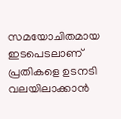സമയോചിതമായ ഇടപെടലാണ് പ്രതികളെ ഉടനടി വലയിലാക്കാൻ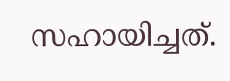സഹായിച്ചത്.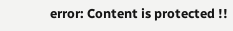error: Content is protected !!